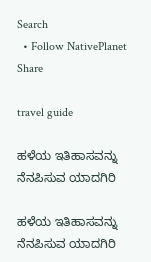Search
  • Follow NativePlanet
Share

travel guide

ಹಳೆಯ ಇತಿಹಾಸವನ್ನು ನೆನಪಿಸುವ ಯಾದಗಿರಿ

ಹಳೆಯ ಇತಿಹಾಸವನ್ನು ನೆನಪಿಸುವ ಯಾದಗಿರಿ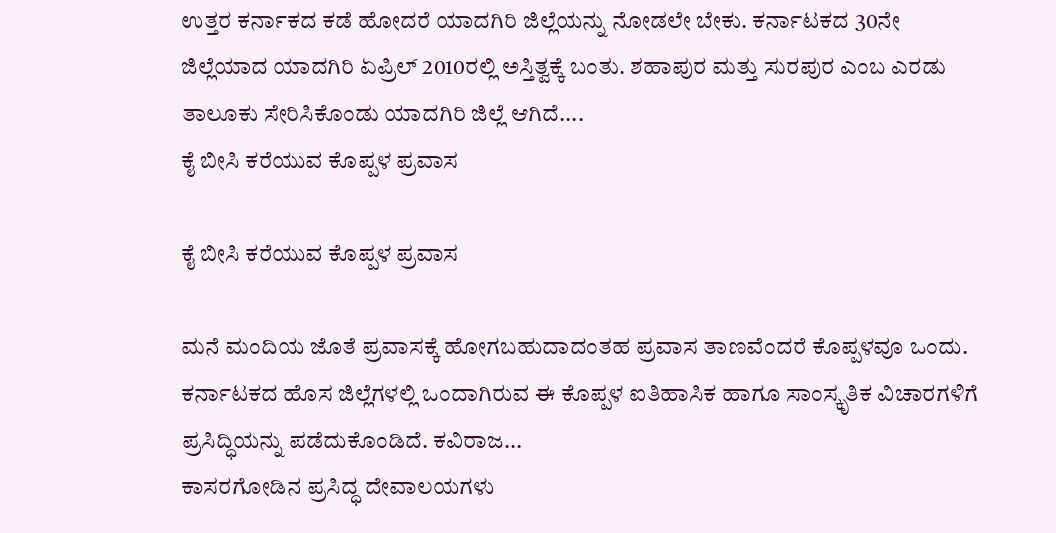ಉತ್ತರ ಕರ್ನಾಕದ ಕಡೆ ಹೋದರೆ ಯಾದಗಿರಿ ಜಿಲ್ಲೆಯನ್ನು ನೋಡಲೇ ಬೇಕು. ಕರ್ನಾಟಕದ 30ನೇ ಜಿಲ್ಲೆಯಾದ ಯಾದಗಿರಿ ಏಪ್ರಿಲ್ 2010ರಲ್ಲಿ ಅಸ್ತಿತ್ವಕ್ಕೆ ಬಂತು. ಶಹಾಪುರ ಮತ್ತು ಸುರಪುರ ಎಂಬ ಎರಡು ತಾಲೂಕು ಸೇರಿಸಿಕೊಂಡು ಯಾದಗಿರಿ ಜಿಲ್ಲೆ ಆಗಿದೆ....
ಕೈ ಬೀಸಿ ಕರೆಯುವ ಕೊಪ್ಪಳ ಪ್ರವಾಸ

ಕೈ ಬೀಸಿ ಕರೆಯುವ ಕೊಪ್ಪಳ ಪ್ರವಾಸ

ಮನೆ ಮಂದಿಯ ಜೊತೆ ಪ್ರವಾಸಕ್ಕೆ ಹೋಗಬಹುದಾದಂತಹ ಪ್ರವಾಸ ತಾಣವೆಂದರೆ ಕೊಪ್ಪಳವೂ ಒಂದು. ಕರ್ನಾಟಕದ ಹೊಸ ಜಿಲ್ಲೆಗಳಲ್ಲಿ ಒಂದಾಗಿರುವ ಈ ಕೊಪ್ಪಳ ಐತಿಹಾಸಿಕ ಹಾಗೂ ಸಾಂಸ್ಕೃತಿಕ ವಿಚಾರಗಳಿಗೆ ಪ್ರಸಿದ್ಧಿಯನ್ನು ಪಡೆದುಕೊಂಡಿದೆ. ಕವಿರಾಜ...
ಕಾಸರಗೋಡಿನ ಪ್ರಸಿದ್ಧ ದೇವಾಲಯಗಳು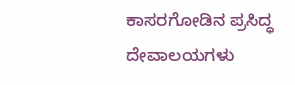ಕಾಸರಗೋಡಿನ ಪ್ರಸಿದ್ಧ ದೇವಾಲಯಗಳು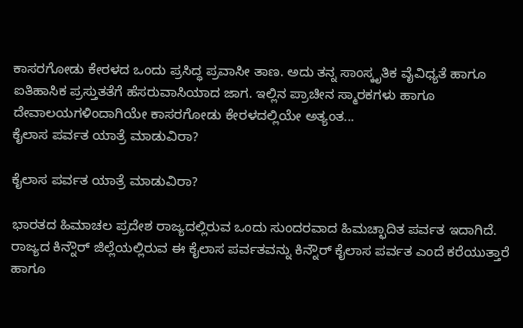ಕಾಸರಗೋಡು ಕೇರಳದ ಒಂದು ಪ್ರಸಿದ್ಧ ಪ್ರವಾಸೀ ತಾಣ. ಅದು ತನ್ನ ಸಾಂಸ್ಕೃತಿಕ ವೈವಿಧ್ಯತೆ ಹಾಗೂ ಐತಿಹಾಸಿಕ ಪ್ರಸ್ತುತತೆಗೆ ಹೆಸರುವಾಸಿಯಾದ ಜಾಗ. ಇಲ್ಲಿನ ಪ್ರಾಚೀನ ಸ್ಮಾರಕಗಳು ಹಾಗೂ ದೇವಾಲಯಗಳಿಂದಾಗಿಯೇ ಕಾಸರಗೋಡು ಕೇರಳದಲ್ಲಿಯೇ ಅತ್ಯಂತ...
ಕೈಲಾಸ ಪರ್ವತ ಯಾತ್ರೆ ಮಾಡುವಿರಾ?

ಕೈಲಾಸ ಪರ್ವತ ಯಾತ್ರೆ ಮಾಡುವಿರಾ?

ಭಾರತದ ಹಿಮಾಚಲ ಪ್ರದೇಶ ರಾಜ್ಯದಲ್ಲಿರುವ ಒಂದು ಸುಂದರವಾದ ಹಿಮಚ್ಛಾದಿತ ಪರ್ವತ ಇದಾಗಿದೆ. ರಾಜ್ಯದ ಕಿನ್ನೌರ್ ಜಿಲ್ಲೆಯಲ್ಲಿರುವ ಈ ಕೈಲಾಸ ಪರ್ವತವನ್ನು ಕಿನ್ನೌರ್ ಕೈಲಾಸ ಪರ್ವತ ಎಂದೆ ಕರೆಯುತ್ತಾರೆ ಹಾಗೂ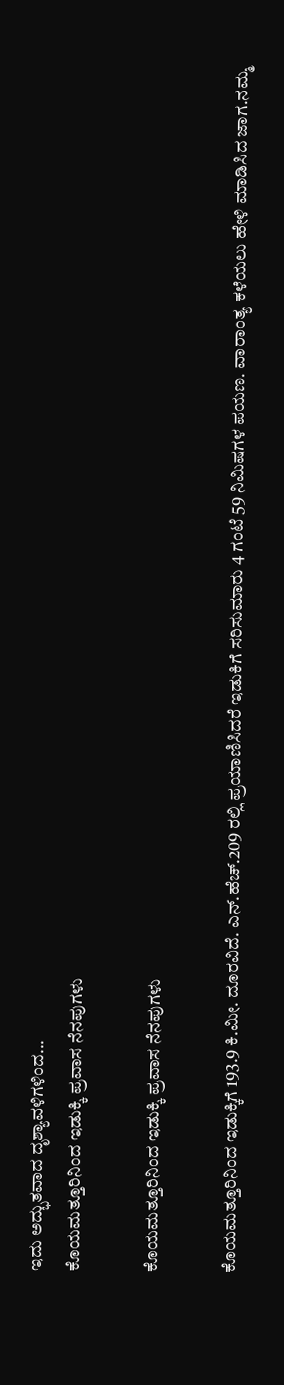ಇದು ಅದ್ಭುತವಾದ ದೃಶ್ಯಾವಳಿಗಳಿಂದ...
ಕೊಯಮತ್ತೂರಿನಿಂದ ಇಡುಕ್ಕಿ ಪ್ರವಾಸ ನೆನಪುಗಳು

ಕೊಯಮತ್ತೂರಿನಿಂದ ಇಡುಕ್ಕಿ ಪ್ರವಾಸ ನೆನಪುಗಳು

ಕೊಯಮತ್ತೂರಿನಿಂದ ಇಡುಕ್ಕಿಗೆ 193.9 ಕಿ.ಮೀ. ದೂರವಿದೆ. ಎನ್.ಹೆಚ್.209 ರಲ್ಲಿ ಪ್ರಯಾಣಿಸಿದರೆ ಇಡುಕಿಗೆ ಸರಿಸುಮಾರು 4 ಗಂಟೆ 59 ನಿಮಿಷಗಳ ಪಯಣ. ವಾರಾಂತ್ಯ ಕಳೆಯಲು ಹೇಳಿ ಮಾಡಿಸಿದ ಜಾಗ.ನಮ್ಮ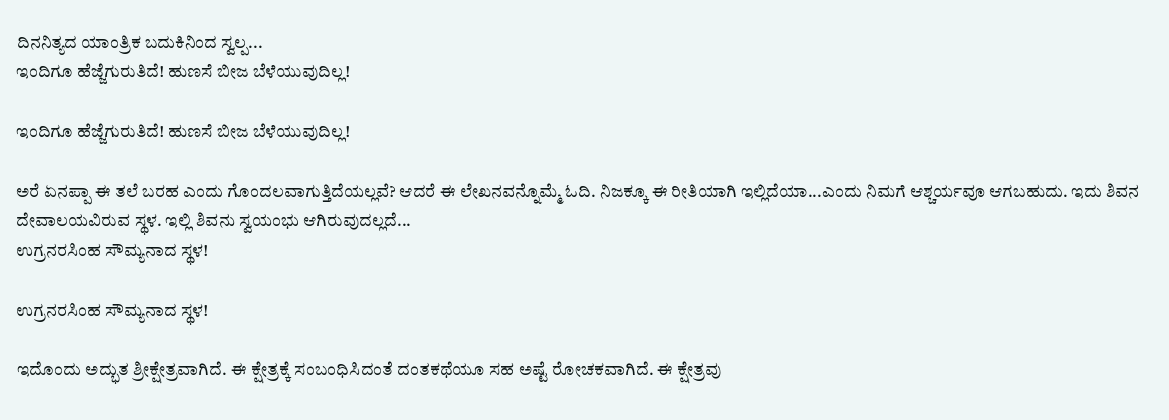ದಿನನಿತ್ಯದ ಯಾಂತ್ರಿಕ ಬದುಕಿನಿಂದ ಸ್ವಲ್ಪ...
ಇಂದಿಗೂ ಹೆಜ್ಜೆಗುರುತಿದೆ! ಹುಣಸೆ ಬೀಜ ಬೆಳೆಯುವುದಿಲ್ಲ!

ಇಂದಿಗೂ ಹೆಜ್ಜೆಗುರುತಿದೆ! ಹುಣಸೆ ಬೀಜ ಬೆಳೆಯುವುದಿಲ್ಲ!

ಅರೆ ಏನಪ್ಪಾ ಈ ತಲೆ ಬರಹ ಎಂದು ಗೊಂದಲವಾಗುತ್ತಿದೆಯಲ್ಲವೆ? ಆದರೆ ಈ ಲೇಖನವನ್ನೊಮ್ಮೆ ಓದಿ. ನಿಜಕ್ಕೂ ಈ ರೀತಿಯಾಗಿ ಇಲ್ಲಿದೆಯಾ...ಎಂದು ನಿಮಗೆ ಆಶ್ಚರ್ಯವೂ ಆಗಬಹುದು. ಇದು ಶಿವನ ದೇವಾಲಯವಿರುವ ಸ್ಥಳ. ಇಲ್ಲಿ ಶಿವನು ಸ್ವಯಂಭು ಆಗಿರುವುದಲ್ಲದೆ...
ಉಗ್ರನರಸಿಂಹ ಸೌಮ್ಯನಾದ ಸ್ಥಳ!

ಉಗ್ರನರಸಿಂಹ ಸೌಮ್ಯನಾದ ಸ್ಥಳ!

ಇದೊಂದು ಅದ್ಭುತ ಶ್ರೀಕ್ಷೇತ್ರವಾಗಿದೆ. ಈ ಕ್ಷೇತ್ರಕ್ಕೆ ಸಂಬಂಧಿಸಿದಂತೆ ದಂತಕಥೆಯೂ ಸಹ ಅಷ್ಟೆ ರೋಚಕವಾಗಿದೆ. ಈ ಕ್ಷೇತ್ರವು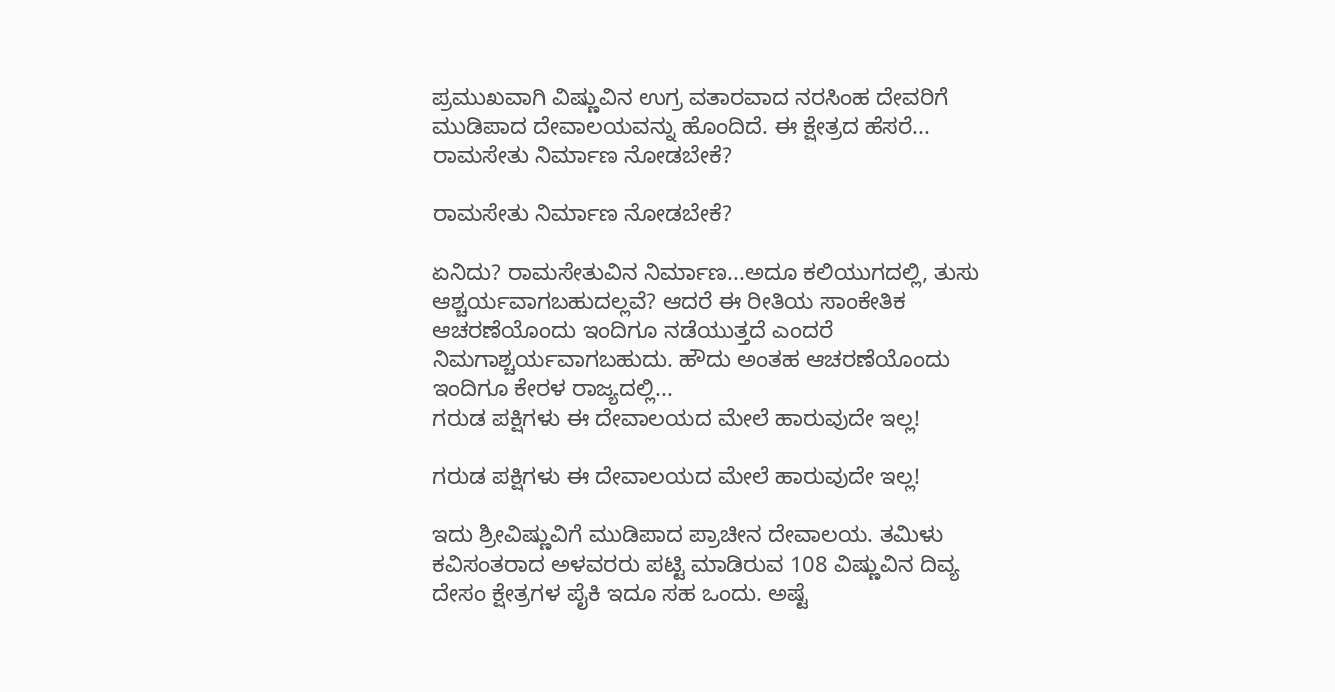ಪ್ರಮುಖವಾಗಿ ವಿಷ್ಣುವಿನ ಉಗ್ರ ವತಾರವಾದ ನರಸಿಂಹ ದೇವರಿಗೆ ಮುಡಿಪಾದ ದೇವಾಲಯವನ್ನು ಹೊಂದಿದೆ. ಈ ಕ್ಷೇತ್ರದ ಹೆಸರೆ...
ರಾಮಸೇತು ನಿರ್ಮಾಣ ನೋಡಬೇಕೆ?

ರಾಮಸೇತು ನಿರ್ಮಾಣ ನೋಡಬೇಕೆ?

ಏನಿದು? ರಾಮಸೇತುವಿನ ನಿರ್ಮಾಣ...ಅದೂ ಕಲಿಯುಗದಲ್ಲಿ, ತುಸು ಆಶ್ಚರ್ಯವಾಗಬಹುದಲ್ಲವೆ? ಆದರೆ ಈ ರೀತಿಯ ಸಾಂಕೇತಿಕ ಆಚರಣೆಯೊಂದು ಇಂದಿಗೂ ನಡೆಯುತ್ತದೆ ಎಂದರೆ ನಿಮಗಾಶ್ಚರ್ಯವಾಗಬಹುದು. ಹೌದು ಅಂತಹ ಆಚರಣೆಯೊಂದು ಇಂದಿಗೂ ಕೇರಳ ರಾಜ್ಯದಲ್ಲಿ...
ಗರುಡ ಪಕ್ಷಿಗಳು ಈ ದೇವಾಲಯದ ಮೇಲೆ ಹಾರುವುದೇ ಇಲ್ಲ!

ಗರುಡ ಪಕ್ಷಿಗಳು ಈ ದೇವಾಲಯದ ಮೇಲೆ ಹಾರುವುದೇ ಇಲ್ಲ!

ಇದು ಶ್ರೀವಿಷ್ಣುವಿಗೆ ಮುಡಿಪಾದ ಪ್ರಾಚೀನ ದೇವಾಲಯ. ತಮಿಳು ಕವಿಸಂತರಾದ ಅಳವರರು ಪಟ್ಟಿ ಮಾಡಿರುವ 108 ವಿಷ್ಣುವಿನ ದಿವ್ಯ ದೇಸಂ ಕ್ಷೇತ್ರಗಳ ಪೈಕಿ ಇದೂ ಸಹ ಒಂದು. ಅಷ್ಟೆ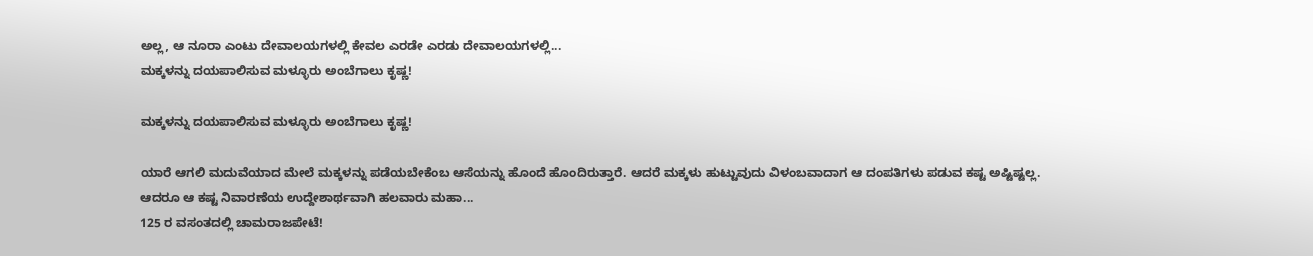ಅಲ್ಲ, ಆ ನೂರಾ ಎಂಟು ದೇವಾಲಯಗಳಲ್ಲಿ ಕೇವಲ ಎರಡೇ ಎರಡು ದೇವಾಲಯಗಳಲ್ಲಿ...
ಮಕ್ಕಳನ್ನು ದಯಪಾಲಿಸುವ ಮಳ್ಳೂರು ಅಂಬೆಗಾಲು ಕೃಷ್ಣ!

ಮಕ್ಕಳನ್ನು ದಯಪಾಲಿಸುವ ಮಳ್ಳೂರು ಅಂಬೆಗಾಲು ಕೃಷ್ಣ!

ಯಾರೆ ಆಗಲಿ ಮದುವೆಯಾದ ಮೇಲೆ ಮಕ್ಕಳನ್ನು ಪಡೆಯಬೇಕೆಂಬ ಆಸೆಯನ್ನು ಹೊಂದೆ ಹೊಂದಿರುತ್ತಾರೆ. ಆದರೆ ಮಕ್ಕಳು ಹುಟ್ಟುವುದು ವಿಳಂಬವಾದಾಗ ಆ ದಂಪತಿಗಳು ಪಡುವ ಕಷ್ಟ ಅಷ್ಟಿಷ್ಟಲ್ಲ. ಆದರೂ ಆ ಕಷ್ಟ ನಿವಾರಣೆಯ ಉದ್ದೇಶಾರ್ಥವಾಗಿ ಹಲವಾರು ಮಹಾ...
125 ರ ವಸಂತದಲ್ಲಿ ಚಾಮರಾಜಪೇಟೆ!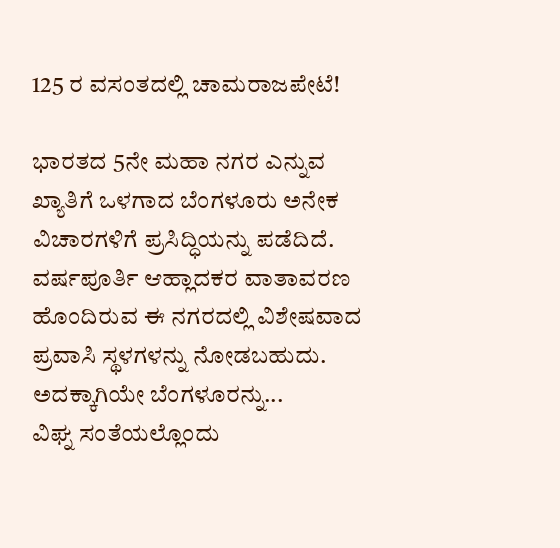125 ರ ವಸಂತದಲ್ಲಿ ಚಾಮರಾಜಪೇಟೆ!

ಭಾರತದ 5ನೇ ಮಹಾ ನಗರ ಎನ್ನುವ ಖ್ಯಾತಿಗೆ ಒಳಗಾದ ಬೆಂಗಳೂರು ಅನೇಕ ವಿಚಾರಗಳಿಗೆ ಪ್ರಸಿದ್ಧಿಯನ್ನು ಪಡೆದಿದೆ. ವರ್ಷಪೂರ್ತಿ ಆಹ್ಲಾದಕರ ವಾತಾವರಣ ಹೊಂದಿರುವ ಈ ನಗರದಲ್ಲಿ ವಿಶೇಷವಾದ ಪ್ರವಾಸಿ ಸ್ಥಳಗಳನ್ನು ನೋಡಬಹುದು. ಅದಕ್ಕಾಗಿಯೇ ಬೆಂಗಳೂರನ್ನು...
ವಿಘ್ನ ಸಂತೆಯಲ್ಲೊಂದು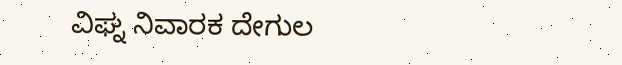ವಿಘ್ನ ನಿವಾರಕ ದೇಗುಲ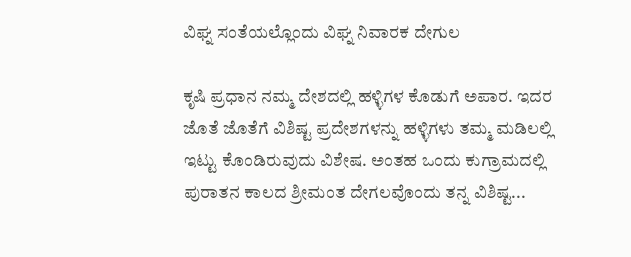ವಿಘ್ನ ಸಂತೆಯಲ್ಲೊಂದು ವಿಘ್ನ ನಿವಾರಕ ದೇಗುಲ

ಕೃಷಿ ಪ್ರಧಾನ ನಮ್ಮ ದೇಶದಲ್ಲಿ ಹಳ್ಳಿಗಳ ಕೊಡುಗೆ ಅಪಾರ. ಇದರ ಜೊತೆ ಜೊತೆಗೆ ವಿಶಿಷ್ಟ ಪ್ರದೇಶಗಳನ್ನು ಹಳ್ಳಿಗಳು ತಮ್ಮ ಮಡಿಲಲ್ಲಿ ಇಟ್ಟು ಕೊಂಡಿರುವುದು ವಿಶೇಷ. ಅಂತಹ ಒಂದು ಕುಗ್ರಾಮದಲ್ಲಿ ಪುರಾತನ ಕಾಲದ ಶ್ರೀಮಂತ ದೇಗಲವೊಂದು ತನ್ನ ವಿಶಿಷ್ಟ...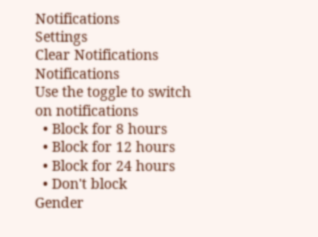Notifications
Settings
Clear Notifications
Notifications
Use the toggle to switch on notifications
  • Block for 8 hours
  • Block for 12 hours
  • Block for 24 hours
  • Don't block
Gender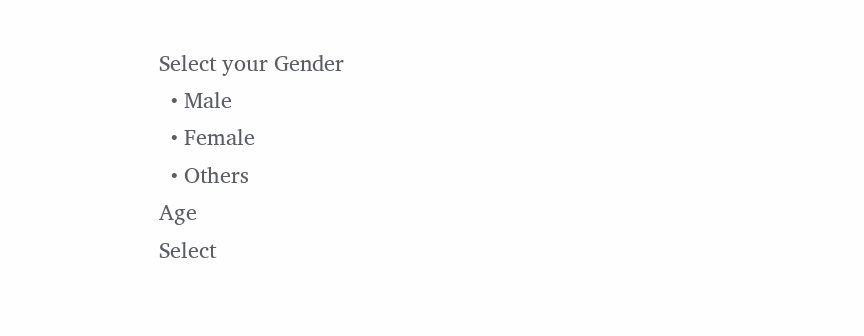Select your Gender
  • Male
  • Female
  • Others
Age
Select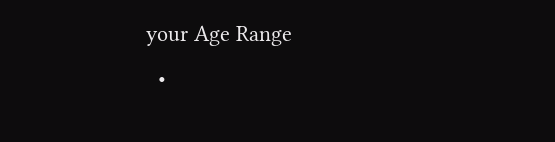your Age Range
  •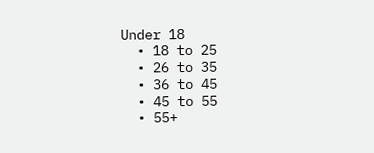Under 18
  • 18 to 25
  • 26 to 35
  • 36 to 45
  • 45 to 55
  • 55+